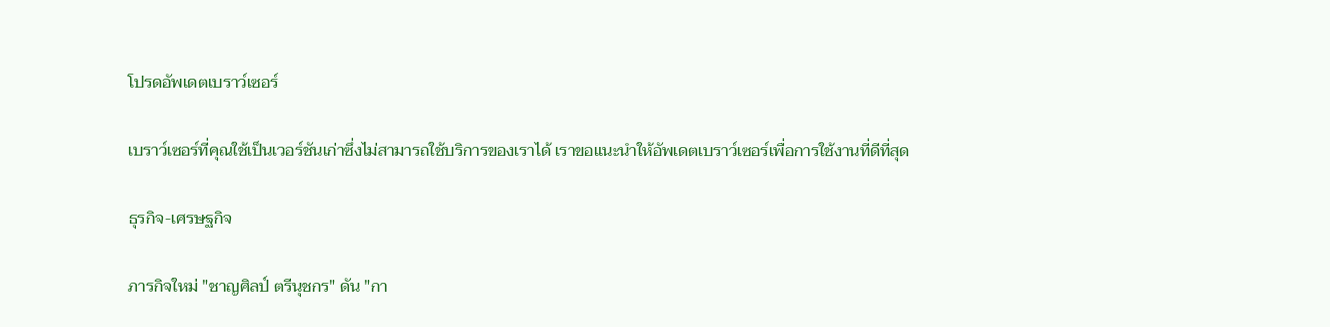โปรดอัพเดตเบราว์เซอร์

เบราว์เซอร์ที่คุณใช้เป็นเวอร์ชันเก่าซึ่งไม่สามารถใช้บริการของเราได้ เราขอแนะนำให้อัพเดตเบราว์เซอร์เพื่อการใช้งานที่ดีที่สุด

ธุรกิจ-เศรษฐกิจ

ภารกิจใหม่ "ชาญศิลป์ ตรีนุชกร" ดัน "กา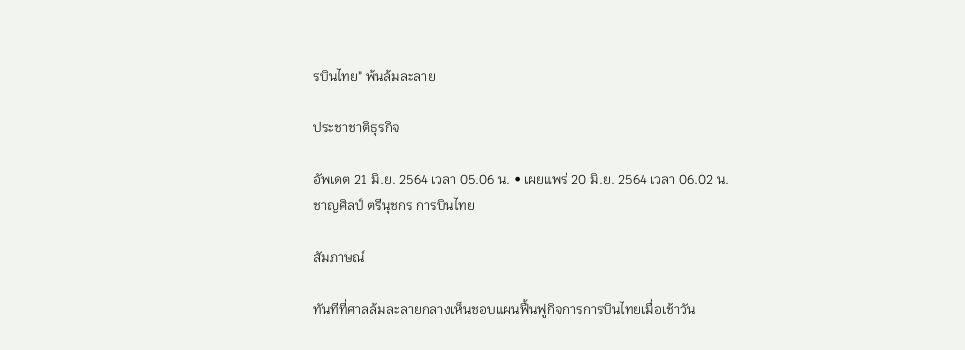รบินไทย" พ้นล้มละลาย

ประชาชาติธุรกิจ

อัพเดต 21 มิ.ย. 2564 เวลา 05.06 น. • เผยแพร่ 20 มิ.ย. 2564 เวลา 06.02 น.
ชาญศิลป์ ตรีนุชกร การบินไทย

สัมภาษณ์

ทันทีที่ศาลล้มละลายกลางเห็นชอบแผนฟื้นฟูกิจการการบินไทยเมื่อเช้าวัน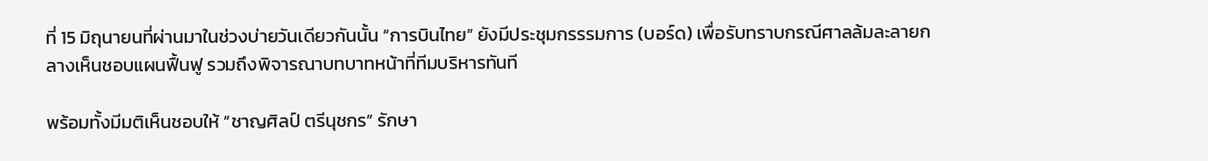ที่ 15 มิถุนายนที่ผ่านมาในช่วงบ่ายวันเดียวกันนั้น “การบินไทย” ยังมีประชุมกรรรมการ (บอร์ด) เพื่อรับทราบกรณีศาลล้มละลายกลางเห็นชอบแผนฟื้นฟู รวมถึงพิจารณาบทบาทหน้าที่ทีมบริหารทันที

พร้อมทั้งมีมติเห็นชอบให้ “ชาญศิลป์ ตรีนุชกร” รักษา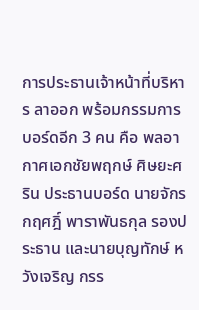การประธานเจ้าหน้าที่บริหาร ลาออก พร้อมกรรมการบอร์ดอีก 3 คน คือ พลอากาศเอกชัยพฤกษ์ ศิษยะศริน ประธานบอร์ด นายจักรกฤศฎิ์ พาราพันธกุล รองประธาน และนายบุญทักษ์ หวังเจริญ กรร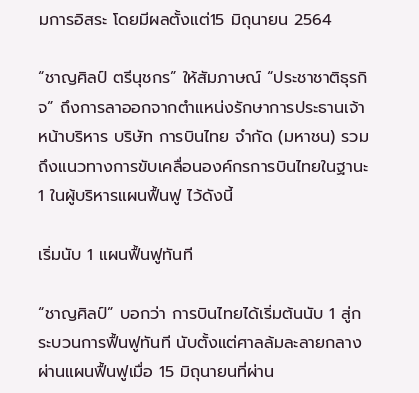มการอิสระ โดยมีผลตั้งแต่15 มิถุนายน 2564

“ชาญศิลป์ ตรีนุชกร” ให้สัมภาษณ์ “ประชาชาติธุรกิจ” ถึงการลาออกจากตำแหน่งรักษาการประธานเจ้าหน้าบริหาร บริษัท การบินไทย จำกัด (มหาชน) รวมถึงแนวทางการขับเคลื่อนองค์กรการบินไทยในฐานะ 1 ในผู้บริหารแผนฟื้นฟู ไว้ดังนี้

เริ่มนับ 1 แผนฟื้นฟูทันที

“ชาญศิลป์” บอกว่า การบินไทยได้เริ่มต้นนับ 1 สู่กระบวนการฟื้นฟูทันที นับตั้งแต่ศาลล้มละลายกลางผ่านแผนฟื้นฟูเมื่อ 15 มิถุนายนที่ผ่าน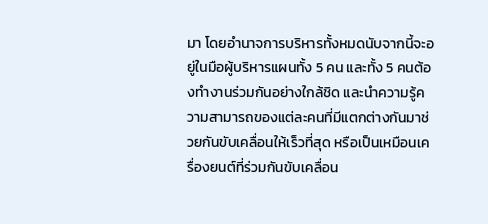มา โดยอำนาจการบริหารทั้งหมดนับจากนี้จะอยู่ในมือผู้บริหารแผนทั้ง 5 คน และทั้ง 5 คนต้องทำงานร่วมกันอย่างใกล้ชิด และนำความรู้ความสามารถของแต่ละคนที่มีแตกต่างกันมาช่วยกันขับเคลื่อนให้เร็วที่สุด หรือเป็นเหมือนเครื่องยนต์ที่ร่วมกันขับเคลื่อน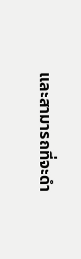และสามารถที่จะดำ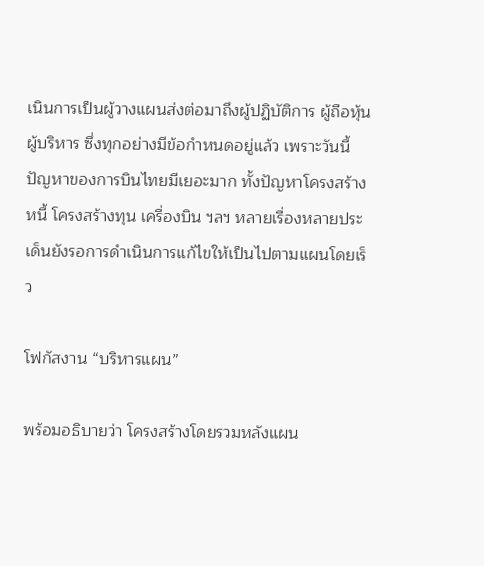เนินการเป็นผู้วางแผนส่งต่อมาถึงผู้ปฏิบัติการ ผู้ถือหุ้น ผู้บริหาร ซึ่งทุกอย่างมีข้อกำหนดอยู่แล้ว เพราะวันนี้ปัญหาของการบินไทยมีเยอะมาก ทั้งปัญหาโครงสร้างหนี้ โครงสร้างทุน เครื่องบิน ฯลฯ หลายเรื่องหลายประเด็นยังรอการดำเนินการแก้ไขให้เป็นไปตามแผนโดยเร็ว

โฟกัสงาน “บริหารแผน”

พร้อมอธิบายว่า โครงสร้างโดยรวมหลังแผน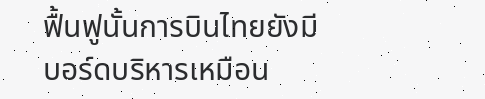ฟื้นฟูนั้นการบินไทยยังมีบอร์ดบริหารเหมือน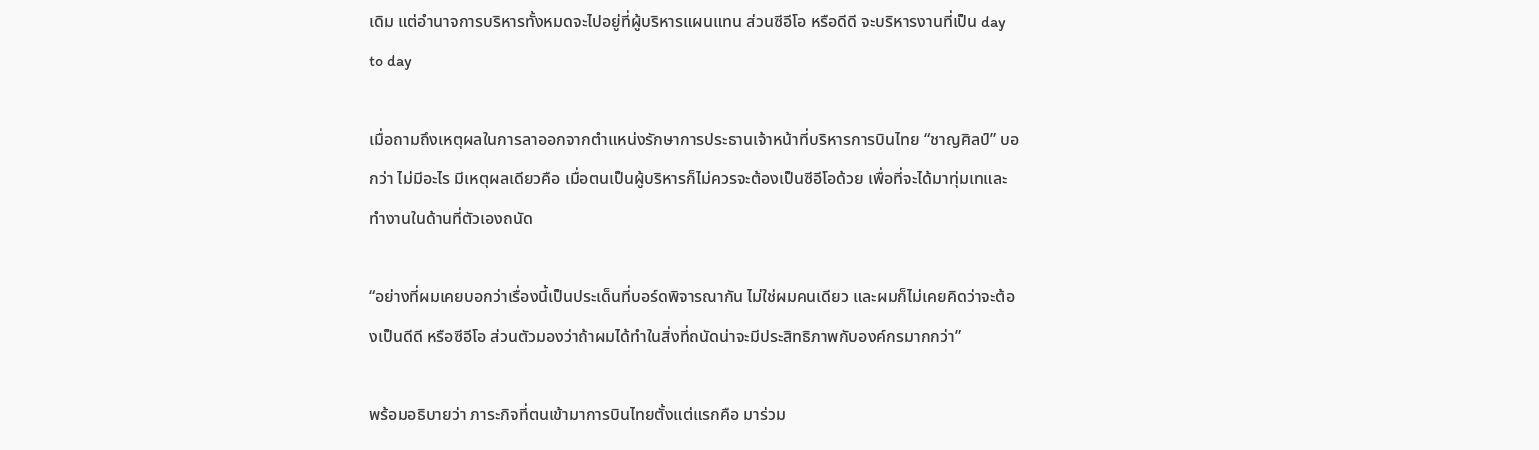เดิม แต่อำนาจการบริหารทั้งหมดจะไปอยู่ที่ผู้บริหารแผนแทน ส่วนซีอีโอ หรือดีดี จะบริหารงานที่เป็น day to day

เมื่อถามถึงเหตุผลในการลาออกจากตำแหน่งรักษาการประธานเจ้าหน้าที่บริหารการบินไทย “ชาญศิลป์” บอกว่า ไม่มีอะไร มีเหตุผลเดียวคือ เมื่อตนเป็นผู้บริหารก็ไม่ควรจะต้องเป็นซีอีโอด้วย เพื่อที่จะได้มาทุ่มเทและทำงานในด้านที่ตัวเองถนัด

“อย่างที่ผมเคยบอกว่าเรื่องนี้เป็นประเด็นที่บอร์ดพิจารณากัน ไม่ใช่ผมคนเดียว และผมก็ไม่เคยคิดว่าจะต้องเป็นดีดี หรือซีอีโอ ส่วนตัวมองว่าถ้าผมได้ทำในสิ่งที่ถนัดน่าจะมีประสิทธิภาพกับองค์กรมากกว่า”

พร้อมอธิบายว่า ภาระกิจที่ตนเข้ามาการบินไทยตั้งแต่แรกคือ มาร่วม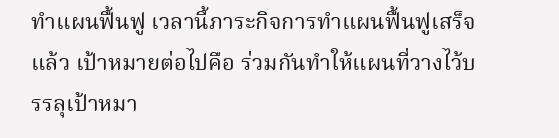ทำแผนฟื้นฟู เวลานี้ภาระกิจการทำแผนฟื้นฟูเสร็จแล้ว เป้าหมายต่อไปคือ ร่วมกันทำให้แผนที่วางไว้บรรลุเป้าหมา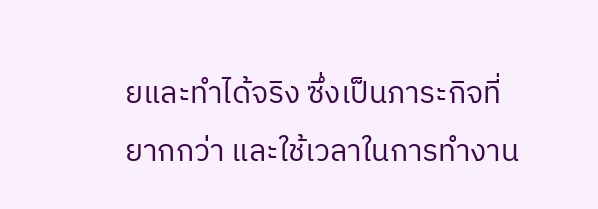ยและทำได้จริง ซึ่งเป็นภาระกิจที่ยากกว่า และใช้เวลาในการทำงาน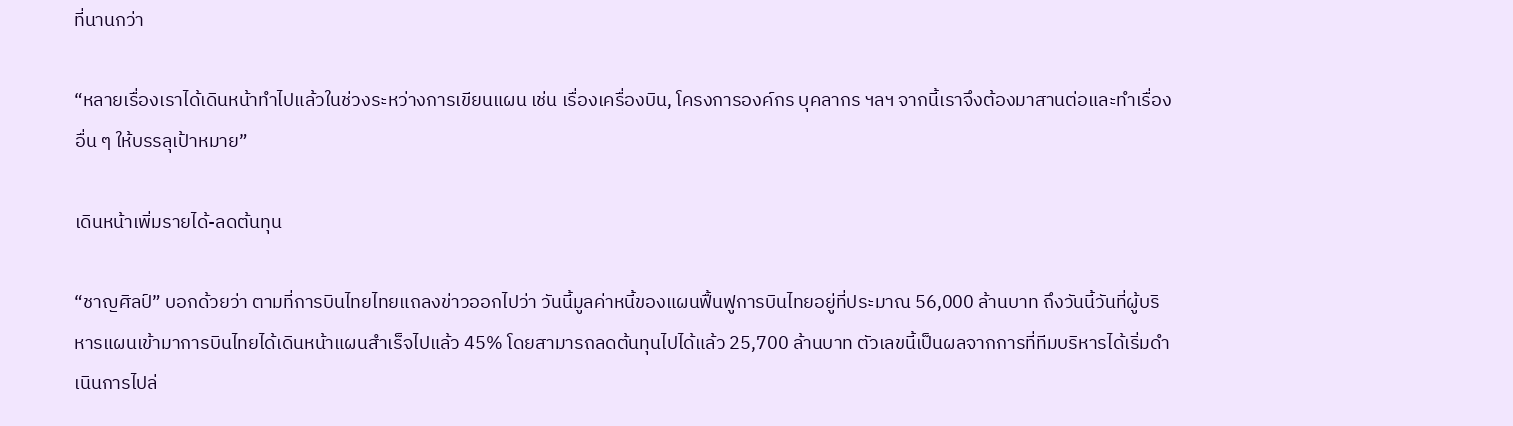ที่นานกว่า

“หลายเรื่องเราได้เดินหน้าทำไปแล้วในช่วงระหว่างการเขียนแผน เช่น เรื่องเครื่องบิน, โครงการองค์กร บุคลากร ฯลฯ จากนี้เราจึงต้องมาสานต่อและทำเรื่องอื่น ๆ ให้บรรลุเป้าหมาย”

เดินหน้าเพิ่มรายได้-ลดต้นทุน

“ชาญศิลป์” บอกด้วยว่า ตามที่การบินไทยไทยแถลงข่าวออกไปว่า วันนี้มูลค่าหนี้ของแผนฟื้นฟูการบินไทยอยู่ที่ประมาณ 56,000 ล้านบาท ถึงวันนี้วันที่ผู้บริหารแผนเข้ามาการบินไทยได้เดินหน้าแผนสำเร็จไปแล้ว 45% โดยสามารถลดต้นทุนไปได้แล้ว 25,700 ล้านบาท ตัวเลขนี้เป็นผลจากการที่ทีมบริหารได้เริ่มดำเนินการไปล่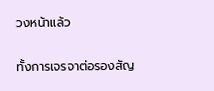วงหน้าแล้ว

ทั้งการเจรจาต่อรองสัญ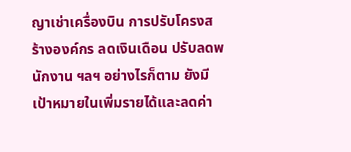ญาเช่าเครื่องบิน การปรับโครงสร้างองค์กร ลดเงินเดือน ปรับลดพนักงาน ฯลฯ อย่างไรก็ตาม ยังมีเป้าหมายในเพิ่มรายได้และลดค่า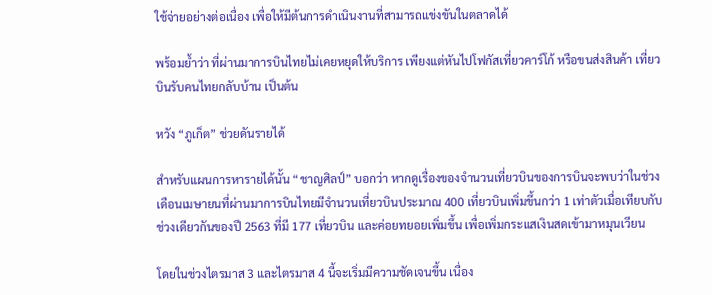ใช้จ่ายอย่างต่อเนื่อง เพื่อให้มีต้นการดำเนินงานที่สามารถแข่งขันในตลาดได้

พร้อมย้ำว่า ที่ผ่านมาการบินไทยไม่เคยหยุดให้บริการ เพียงแต่หันไปโฟกัสเที่ยวคาร์โก้ หรือขนส่งสินค้า เที่ยวบินรับคนไทยกลับบ้าน เป็นต้น

หวัง “ภูเก็ต” ช่วยดันรายได้

สำหรับแผนการหารายได้นั้น “ชาญศิลป์” บอกว่า หากดูเรื่องของจำนวนเที่ยวบินของการบินจะพบว่าในช่วงเดือนเมษายนที่ผ่านมาการบินไทยมีจำนวนเที่ยวบินประมาณ 400 เที่ยวบินเพิ่มขึ้นกว่า 1 เท่าตัวเมื่อเทียบกับช่วงเดียวกันของปี 2563 ที่มี 177 เที่ยวบิน และค่อยทยอยเพิ่มขึ้น เพื่อเพิ่มกระแสเงินสดเข้ามาหมุนเวียน

โดยในช่วงไตรมาส 3 และไตรมาส 4 นี้จะเริ่มมีความชัดเจนขึ้น เนื่อง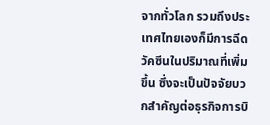จากทั่วโลก รวมถึงประเทศไทยเองก็มีการฉีดวัคซีนในปริมาณที่เพิ่มขึ้น ซึ่งจะเป็นปัจจัยบวกสำคัญต่อธุรกิจการบิ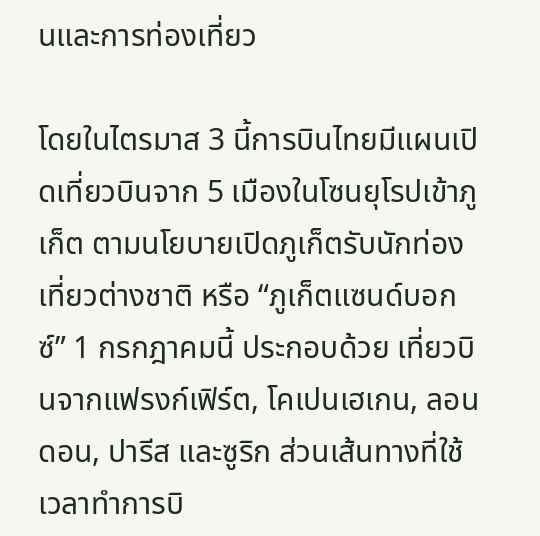นและการท่องเที่ยว

โดยในไตรมาส 3 นี้การบินไทยมีแผนเปิดเที่ยวบินจาก 5 เมืองในโซนยุโรปเข้าภูเก็ต ตามนโยบายเปิดภูเก็ตรับนักท่องเที่ยวต่างชาติ หรือ “ภูเก็ตแซนด์บอกซ์” 1 กรกฎาคมนี้ ประกอบด้วย เที่ยวบินจากแฟรงก์เฟิร์ต, โคเปนเฮเกน, ลอนดอน, ปารีส และซูริก ส่วนเส้นทางที่ใช้เวลาทำการบิ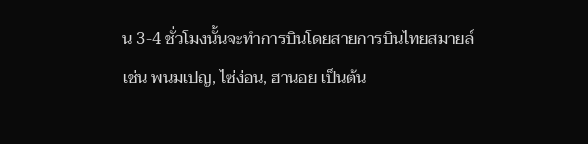น 3-4 ชั่วโมงนั้นจะทำการบินโดยสายการบินไทยสมายล์ เช่น พนมเปญ, ไซ่ง่อน, ฮานอย เป็นต้น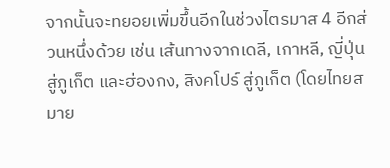จากนั้นจะทยอยเพิ่มขึ้นอีกในช่วงไตรมาส 4 อีกส่วนหนึ่งด้วย เช่น เส้นทางจากเดลี, เกาหลี, ญี่ปุ่น สู่ภูเก็ต และฮ่องกง, สิงคโปร์ สู่ภูเก็ต (โดยไทยสมาย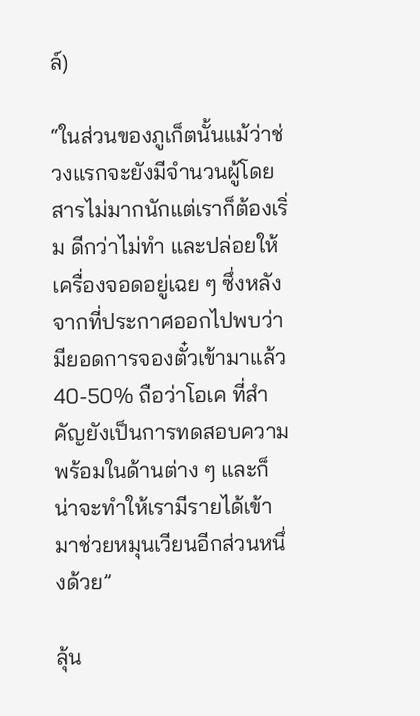ล์)

“ในส่วนของภูเก็ตนั้นแม้ว่าช่วงแรกจะยังมีจำนวนผู้โดยสารไม่มากนักแต่เราก็ต้องเริ่ม ดีกว่าไม่ทำ และปล่อยให้เครื่องจอดอยู่เฉย ๆ ซึ่งหลังจากที่ประกาศออกไปพบว่ามียอดการจองตั๋วเข้ามาแล้ว 40-50% ถือว่าโอเค ที่สำคัญยังเป็นการทดสอบความพร้อมในด้านต่าง ๆ และก็น่าจะทำให้เรามีรายได้เข้ามาช่วยหมุนเวียนอีกส่วนหนึ่งด้วย”

ลุ้น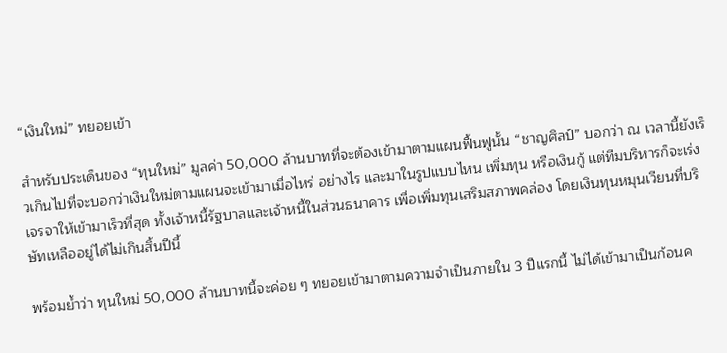“เงินใหม่” ทยอยเข้า

สำหรับประเด็นของ “ทุนใหม่” มูลค่า 50,000 ล้านบาทที่จะต้องเข้ามาตามแผนฟื้นฟูนั้น “ชาญศิลป์” บอกว่า ณ เวลานี้ยังเร็วเกินไปที่จะบอกว่าเงินใหม่ตามแผนจะเข้ามาเมื่อไหร่ อย่างไร และมาในรูปแบบไหน เพิ่มทุน หรือเงินกู้ แต่ทีมบริหารก็จะเร่งเจรจาให้เข้ามาเร็วที่สุด ทั้งเจ้าหนี้รัฐบาลและเจ้าหนี้ในส่วนธนาคาร เพื่อเพิ่มทุนเสริมสภาพคล่อง โดยเงินทุนหมุนเวียนที่บริษัทเหลืออยู่ได้ไม่เกินสิ้นปีนี้

พร้อมย้ำว่า ทุนใหม่ 50,000 ล้านบาทนี้จะค่อย ๆ ทยอยเข้ามาตามความจำเป็นภายใน 3 ปีแรกนี้ ไม่ได้เข้ามาเป็นก้อนค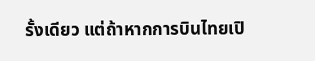รั้งเดียว แต่ถ้าหากการบินไทยเปิ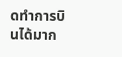ดทำการบินได้มาก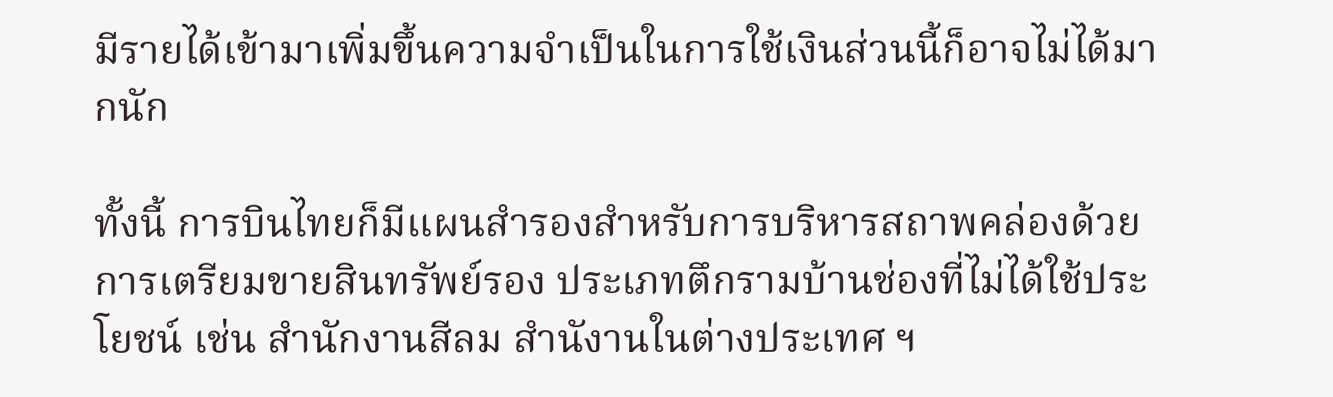มีรายได้เข้ามาเพิ่มขึ้นความจำเป็นในการใช้เงินส่วนนี้ก็อาจไม่ได้มากนัก

ทั้งนี้ การบินไทยก็มีแผนสำรองสำหรับการบริหารสถาพคล่องด้วยการเตรียมขายสินทรัพย์รอง ประเภทตึกรามบ้านช่องที่ไม่ได้ใช้ประโยชน์ เช่น สำนักงานสีลม สำนังานในต่างประเทศ ฯ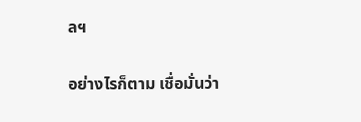ลฯ

อย่างไรก็ตาม เชื่อมั่นว่า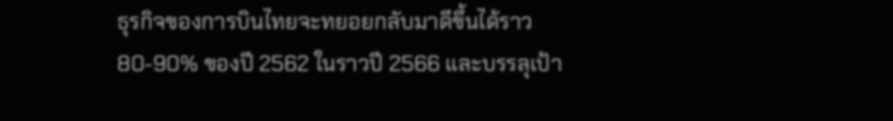ธุรกิจของการบินไทยจะทยอยกลับมาดีขึ้นได้ราว 80-90% ของปี 2562 ในราวปี 2566 และบรรลุเป้า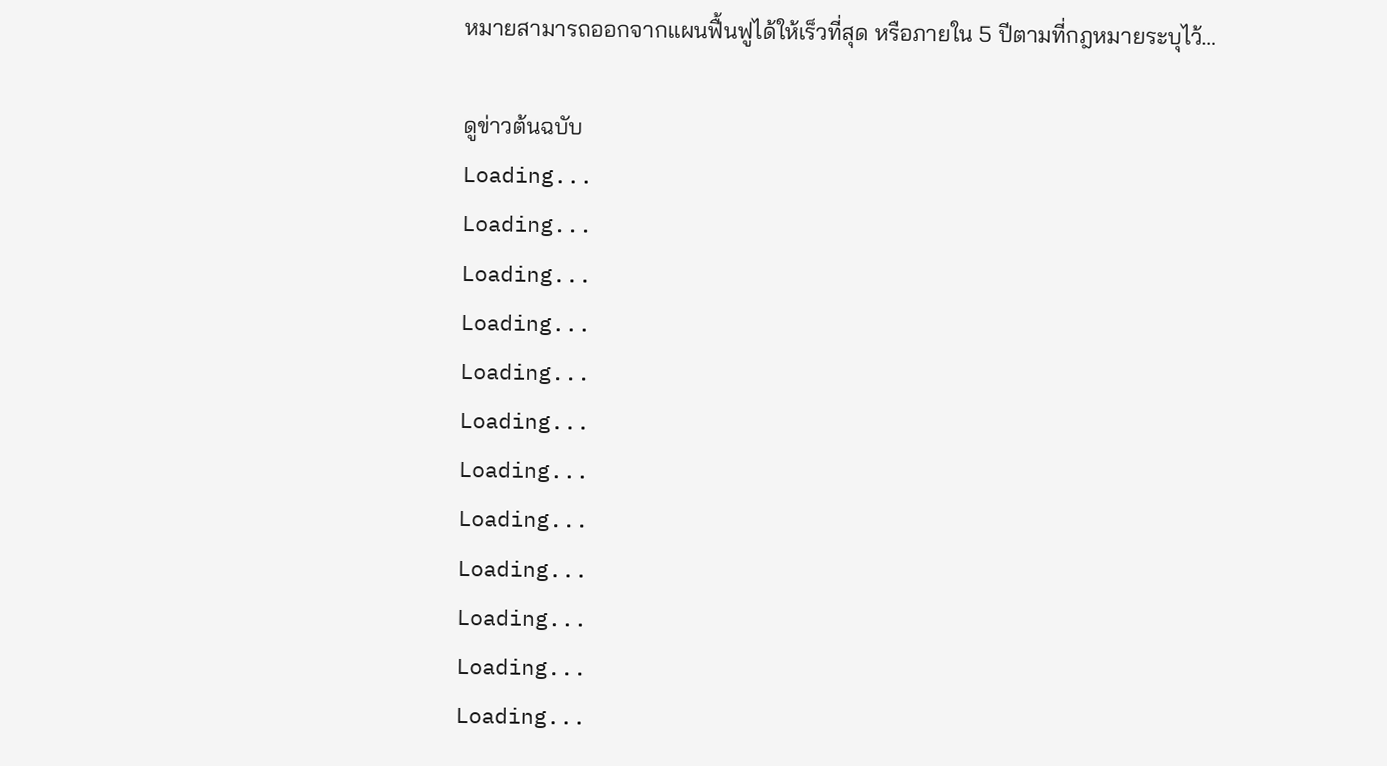หมายสามารถออกจากแผนฟื้นฟูได้ให้เร็วที่สุด หรือภายใน 5 ปีตามที่กฎหมายระบุไว้…

ดูข่าวต้นฉบับ
Loading...
Loading...
Loading...
Loading...
Loading...
Loading...
Loading...
Loading...
Loading...
Loading...
Loading...
Loading...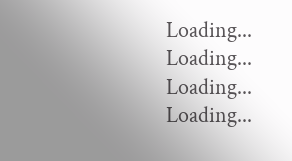Loading...
Loading...
Loading...
Loading...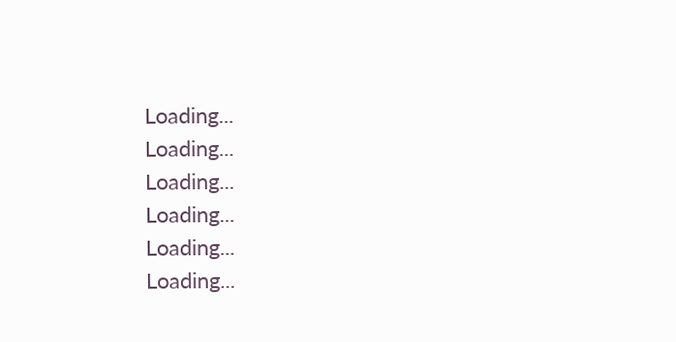Loading...
Loading...
Loading...
Loading...
Loading...
Loading...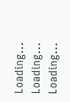Loading...
Loading...
Loading...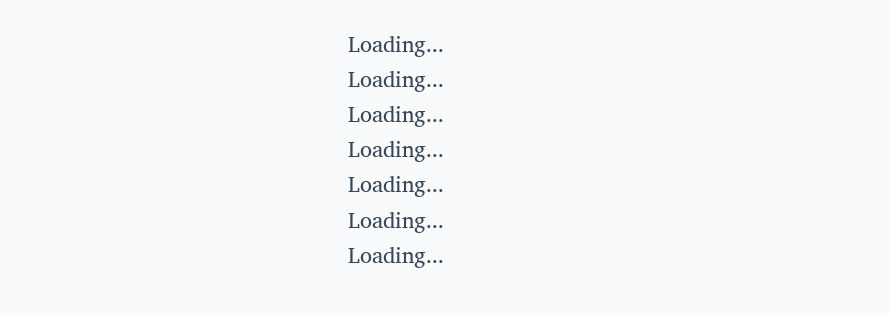Loading...
Loading...
Loading...
Loading...
Loading...
Loading...
Loading...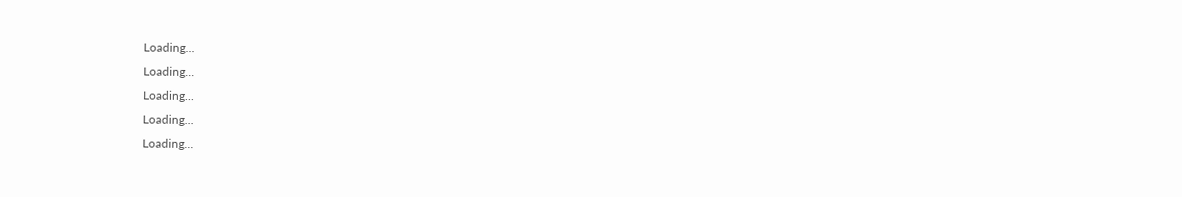Loading...
Loading...
Loading...
Loading...
Loading...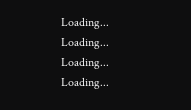Loading...
Loading...
Loading...
Loading...